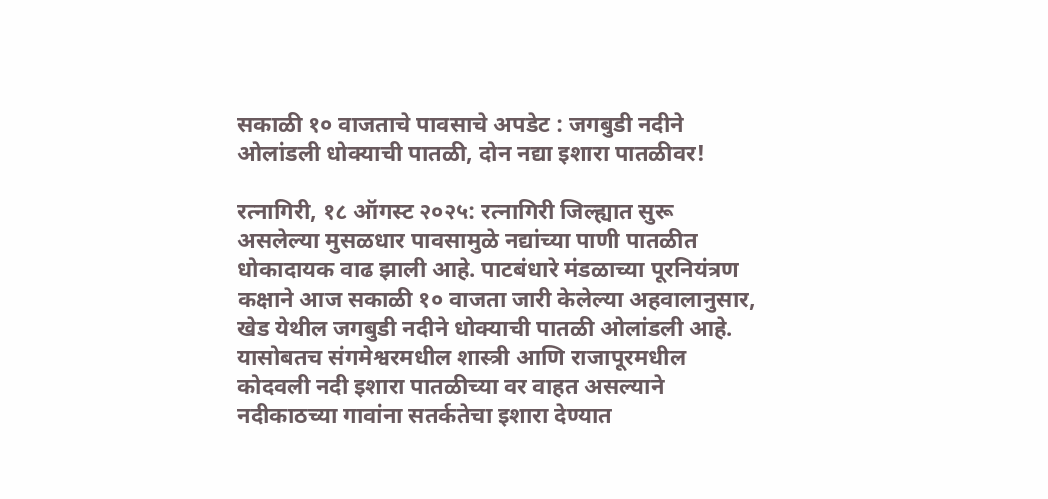सकाळी १० वाजताचे पावसाचे अपडेट : जगबुडी नदीने ओलांडली धोक्याची पातळी, दोन नद्या इशारा पातळीवर!

रत्नागिरी, १८ ऑगस्ट २०२५: रत्नागिरी जिल्ह्यात सुरू असलेल्या मुसळधार पावसामुळे नद्यांच्या पाणी पातळीत धोकादायक वाढ झाली आहे. पाटबंधारे मंडळाच्या पूरनियंत्रण कक्षाने आज सकाळी १० वाजता जारी केलेल्या अहवालानुसार, खेड येथील जगबुडी नदीने धोक्याची पातळी ओलांडली आहे. यासोबतच संगमेश्वरमधील शास्त्री आणि राजापूरमधील कोदवली नदी इशारा पातळीच्या वर वाहत असल्याने नदीकाठच्या गावांना सतर्कतेचा इशारा देण्यात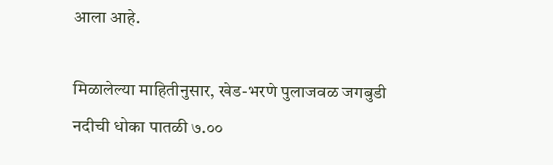आला आहे.

मिळालेल्या माहितीनुसार, खेड-भरणे पुलाजवळ जगबुडी नदीची धोका पातळी ७.००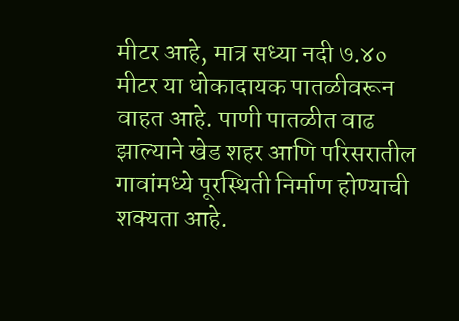मीटर आहे, मात्र सध्या नदी ७.४० मीटर या धोकादायक पातळीवरून वाहत आहे. पाणी पातळीत वाढ झाल्याने खेड शहर आणि परिसरातील गावांमध्ये पूरस्थिती निर्माण होण्याची शक्यता आहे.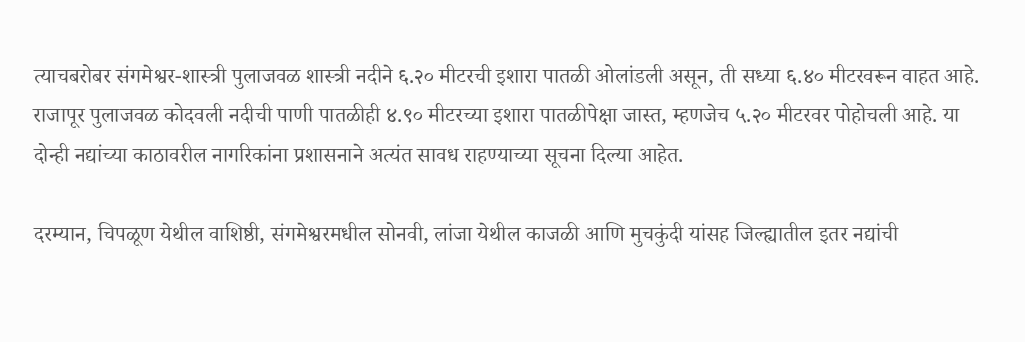त्याचबरोबर संगमेश्वर-शास्त्री पुलाजवळ शास्त्री नदीने ६.२० मीटरची इशारा पातळी ओलांडली असून, ती सध्या ६.४० मीटरवरून वाहत आहे. राजापूर पुलाजवळ कोदवली नदीची पाणी पातळीही ४.९० मीटरच्या इशारा पातळीपेक्षा जास्त, म्हणजेच ५.२० मीटरवर पोहोचली आहे. या दोन्ही नद्यांच्या काठावरील नागरिकांना प्रशासनाने अत्यंत सावध राहण्याच्या सूचना दिल्या आहेत.

दरम्यान, चिपळूण येथील वाशिष्ठी, संगमेश्वरमधील सोनवी, लांजा येथील काजळी आणि मुचकुंदी यांसह जिल्ह्यातील इतर नद्यांची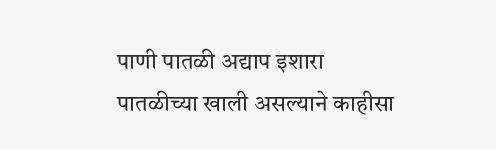पाणी पातळी अद्याप इशारा पातळीच्या खाली असल्याने काहीसा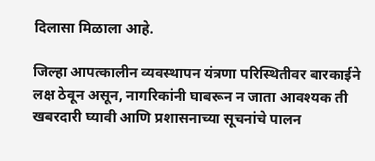दिलासा मिळाला आहे.

जिल्हा आपत्कालीन व्यवस्थापन यंत्रणा परिस्थितीवर बारकाईने लक्ष ठेवून असून, नागरिकांनी घाबरून न जाता आवश्यक ती खबरदारी घ्यावी आणि प्रशासनाच्या सूचनांचे पालन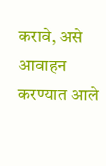करावे, असे आवाहन करण्यात आले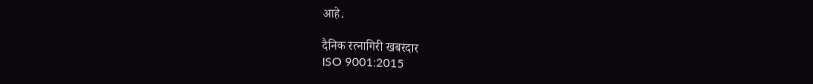आहे.

दैनिक रत्नागिरी खबरदार
ISO 9001:2015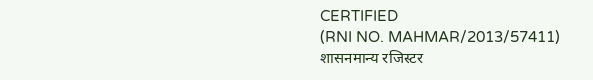CERTIFIED
(RNI NO. MAHMAR/2013/57411)
शासनमान्य रजिस्टर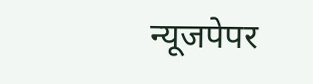न्यूजपेपर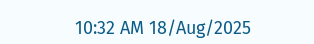10:32 AM 18/Aug/2025